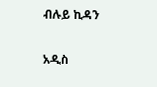ብሉይ ኪዳን

አዲስ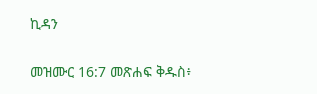ኪዳን

መዝሙር 16:7 መጽሐፍ ቅዱስ፥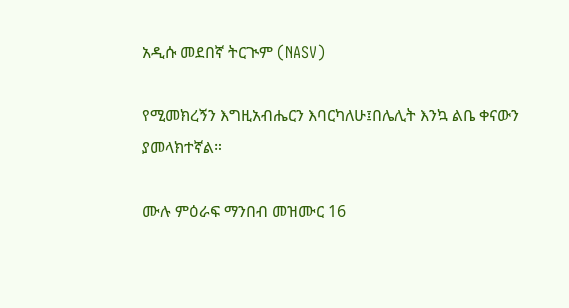አዲሱ መደበኛ ትርጒም (NASV)

የሚመክረኝን እግዚአብሔርን እባርካለሁ፤በሌሊት እንኳ ልቤ ቀናውን ያመላክተኛል።

ሙሉ ምዕራፍ ማንበብ መዝሙር 16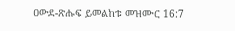ዐውደ-ጽሑፍ ይመልከቱ መዝሙር 16:7